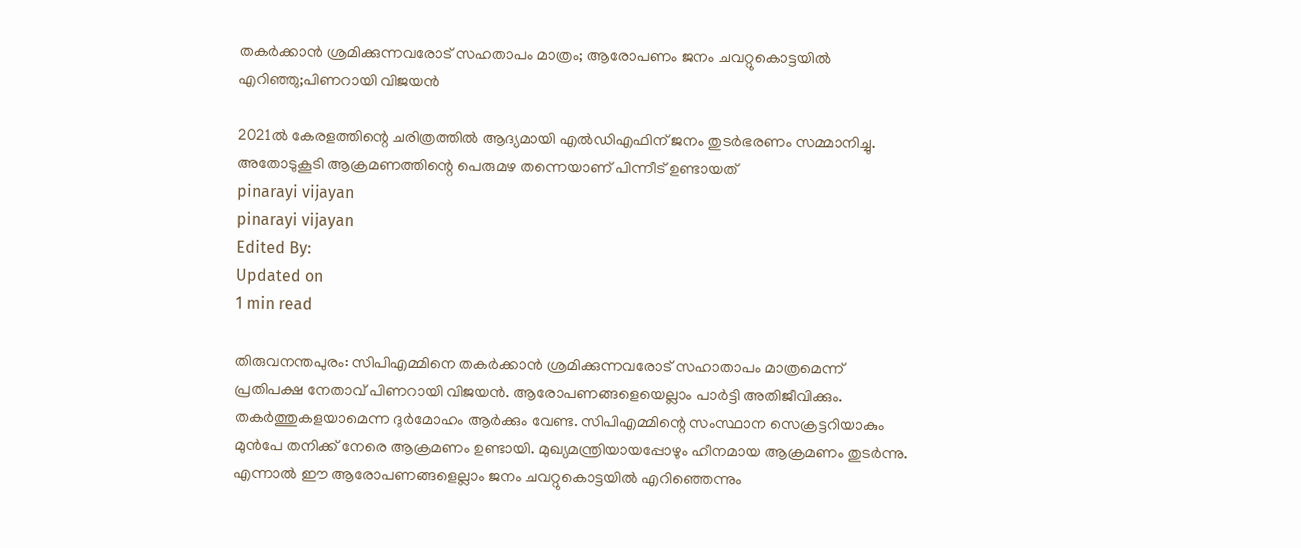തകര്‍ക്കാന്‍ ശ്രമിക്കുന്നവരോട് സഹതാപം മാത്രം; ആരോപണം ജനം ചവറ്റുകൊട്ടയില്‍ എറിഞ്ഞു;പിണറായി വിജയന്‍

2021ല്‍ കേരളത്തിന്റെ ചരിത്രത്തില്‍ ആദ്യമായി എല്‍ഡിഎഫിന് ജനം തുടര്‍ഭരണം സമ്മാനിച്ചു. അതോടുകൂടി ആക്രമണത്തിന്റെ പെരുമഴ തന്നെയാണ് പിന്നീട് ഉണ്ടായത്
pinarayi vijayan
pinarayi vijayan
Edited By:
Updated on
1 min read

തിരുവനന്തപുരം: സിപിഎമ്മിനെ തകര്‍ക്കാന്‍ ശ്രമിക്കുന്നവരോട് സഹാതാപം മാത്രമെന്ന് പ്രതിപക്ഷ നേതാവ് പിണറായി വിജയന്‍. ആരോപണങ്ങളെയെല്ലാം പാര്‍ട്ടി അതിജീവിക്കും. തകര്‍ത്തുകളയാമെന്ന ദുര്‍മോഹം ആര്‍ക്കും വേണ്ട. സിപിഎമ്മിന്റെ സംസ്ഥാന സെക്രട്ടറിയാകും മുന്‍പേ തനിക്ക് നേരെ ആക്രമണം ഉണ്ടായി. മുഖ്യമന്ത്രിയായപ്പോഴും ഹീനമായ ആക്രമണം തുടര്‍ന്നു. എന്നാല്‍ ഈ ആരോപണങ്ങളെല്ലാം ജനം ചവറ്റുകൊട്ടയില്‍ എറിഞ്ഞെന്നും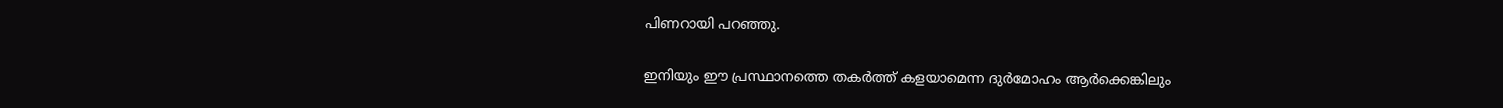പിണറായി പറഞ്ഞു.

ഇനിയും ഈ പ്രസ്ഥാനത്തെ തകര്‍ത്ത് കളയാമെന്ന ദുര്‍മോഹം ആര്‍ക്കെങ്കിലും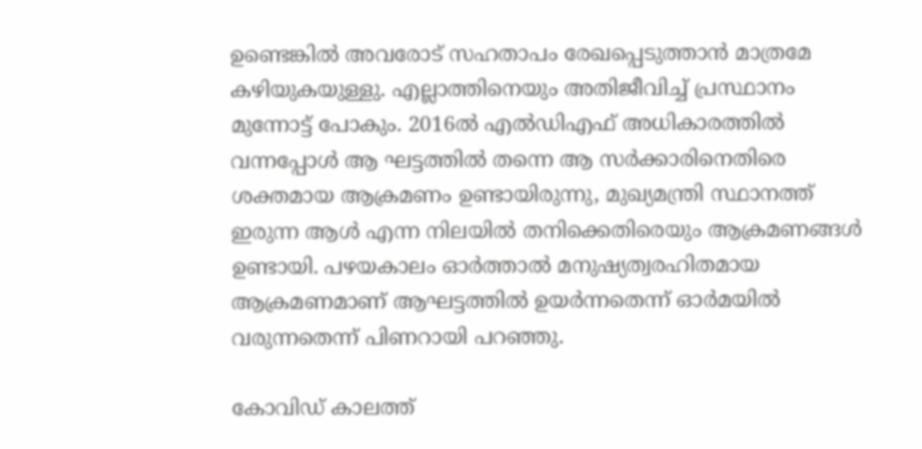ഉണ്ടെങ്കില്‍ അവരോട് സഹതാപം രേഖപ്പെടുത്താന്‍ മാത്രമേ കഴിയുകയുള്ളു. എല്ലാത്തിനെയും അതിജീവിച്ച് പ്രസ്ഥാനം മുന്നോട്ട് പോകും. 2016ല്‍ എല്‍ഡിഎഫ് അധികാരത്തില്‍ വന്നപ്പോള്‍ ആ ഘട്ടത്തില്‍ തന്നെ ആ സര്‍ക്കാരിനെതിരെ ശക്തമായ ആക്രമണം ഉണ്ടായിരുന്നു, മുഖ്യമന്ത്രി സ്ഥാനത്ത് ഇരുന്ന ആള്‍ എന്ന നിലയില്‍ തനിക്കെതിരെയും ആക്രമണങ്ങള്‍ ഉണ്ടായി. പഴയകാലം ഓര്‍ത്താല്‍ മനുഷ്യത്വരഹിതമായ ആക്രമണമാണ് ആഘട്ടത്തില്‍ ഉയര്‍ന്നതെന്ന് ഓര്‍മയില്‍ വരുന്നതെന്ന് പിണറായി പറഞ്ഞു.

കോവിഡ് കാലത്ത്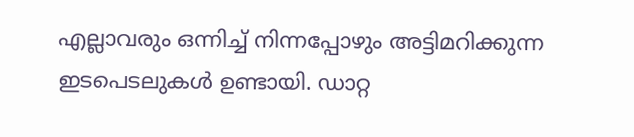എല്ലാവരും ഒന്നിച്ച് നിന്നപ്പോഴും അട്ടിമറിക്കുന്ന ഇടപെടലുകള്‍ ഉണ്ടായി. ഡാറ്റ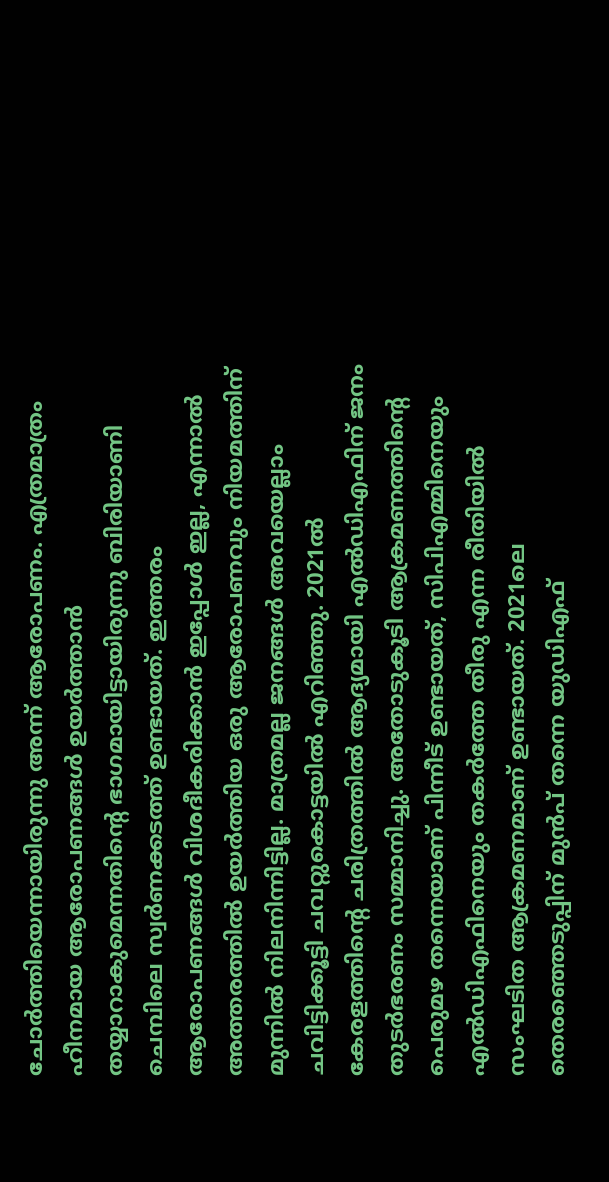ചോര്‍ത്തിയെന്നായിരുന്നു അന്ന് ആരോപണം. എത്രമാത്രം ഹീനമായ ആരോപണങ്ങള്‍ ഉയര്‍ത്താന്‍ തയ്യാറാകുമെന്നതിന്റെ ഭാഗമായിട്ടായിരുന്നു ബിരിയാണി ചെമ്പിലെ സ്വര്‍ണക്കടത്ത് ഉണ്ടായത്. ഇത്തരം ആരോപണങ്ങള്‍ വിശദീകരിക്കാന്‍ ഇപ്പോള്‍ ഇല്ല, എന്നാല്‍ അത്തരത്തില്‍ ഉയര്‍ത്തിയ ഒരു ആരോപണവും നിയമത്തിന് മുന്നില്‍ നിലനിന്നിട്ടില്ല. മാത്രമല്ല ജനങ്ങള്‍ അവയെല്ലാം ചവിട്ടിക്കൂട്ടി ചവറ്റുകൊട്ടയില്‍ എറിഞ്ഞു. 2021ല്‍ കേരളത്തിന്റെ ചരിത്രത്തില്‍ ആദ്യമായി എല്‍ഡിഎഫിന് ജനം തുടര്‍ഭരണം സമ്മാനിച്ചു. അതോടുകൂടി ആക്രമണത്തിന്റെ പെരുമഴ തന്നെയാണ് പിന്നീട് ഉണ്ടായത്, സിപിഎമ്മിനെയും എല്‍ഡിഎഫിനെയും തകര്‍ത്തേ തീരു എന്ന രീതിയില്‍ സംഘടിത ആക്രമണമാണ് ഉണ്ടായത്. 2021ലെ തെരഞ്ഞെടുപ്പിന് മുന്‍പ് തന്നെ യുഡിഎഫ്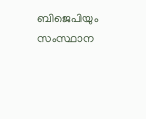ബിജെപിയും സംസ്ഥാന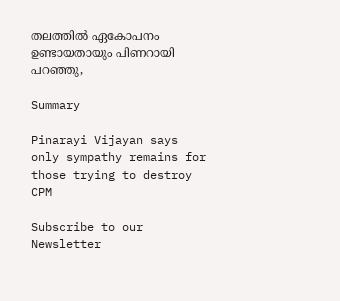തലത്തില്‍ ഏകോപനം ഉണ്ടായതായും പിണറായി പറഞ്ഞു,

Summary

Pinarayi Vijayan says only sympathy remains for those trying to destroy CPM

Subscribe to our Newsletter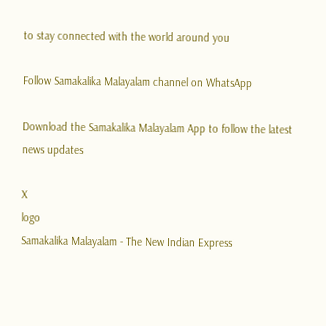to stay connected with the world around you

Follow Samakalika Malayalam channel on WhatsApp

Download the Samakalika Malayalam App to follow the latest news updates

X
logo
Samakalika Malayalam - The New Indian Express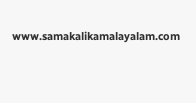www.samakalikamalayalam.com